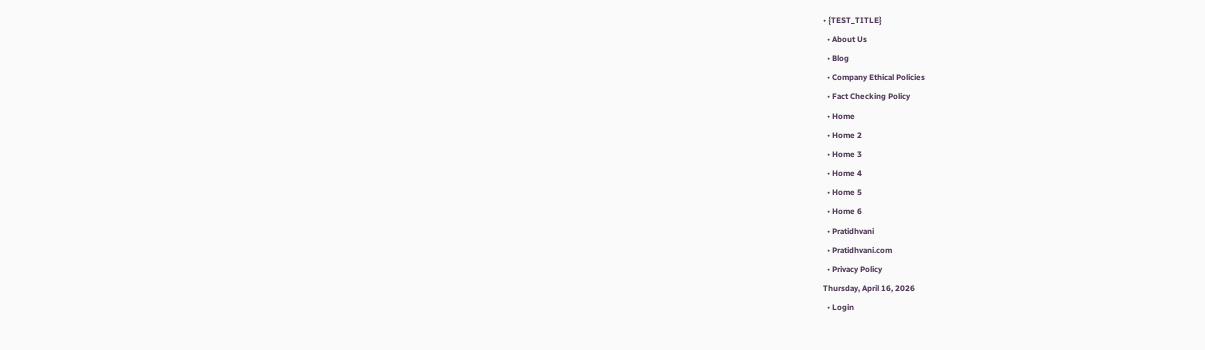• {TEST_TITLE}
  • About Us
  • Blog
  • Company Ethical Policies
  • Fact Checking Policy
  • Home
  • Home 2
  • Home 3
  • Home 4
  • Home 5
  • Home 6
  • Pratidhvani
  • Pratidhvani.com
  • Privacy Policy
Thursday, April 16, 2026
  • Login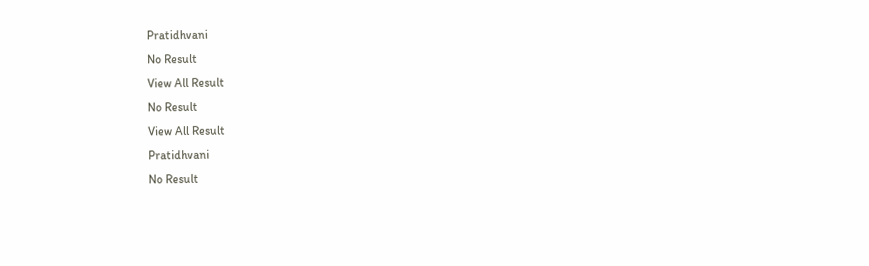Pratidhvani
No Result
View All Result
No Result
View All Result
Pratidhvani
No Result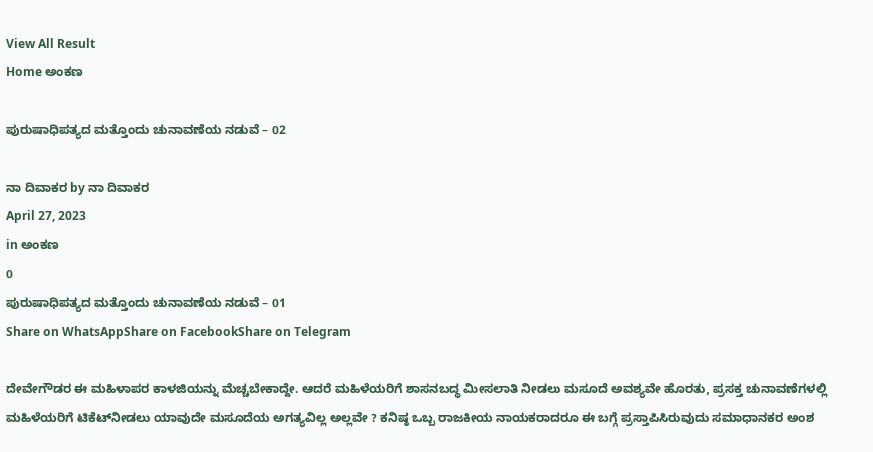View All Result
Home ಅಂಕಣ

ಪುರುಷಾಧಿಪತ್ಯದ ಮತ್ತೊಂದು ಚುನಾವಣೆಯ ನಡುವೆ – 02

ನಾ ದಿವಾಕರ by ನಾ ದಿವಾಕರ
April 27, 2023
in ಅಂಕಣ
0
ಪುರುಷಾಧಿಪತ್ಯದ ಮತ್ತೊಂದು ಚುನಾವಣೆಯ ನಡುವೆ – 01
Share on WhatsAppShare on FacebookShare on Telegram

ದೇವೇಗೌಡರ ಈ ಮಹಿಳಾಪರ ಕಾಳಜಿಯನ್ನು ಮೆಚ್ಚಬೇಕಾದ್ದೇ. ಆದರೆ ಮಹಿಳೆಯರಿಗೆ ಶಾಸನಬದ್ಧ ಮೀಸಲಾತಿ ನೀಡಲು ಮಸೂದೆ ಅವಶ್ಯವೇ ಹೊರತು, ಪ್ರಸಕ್ತ ಚುನಾವಣೆಗಳಲ್ಲಿ ಮಹಿಳೆಯರಿಗೆ ಟಿಕೆಟ್‌ನೀಡಲು ಯಾವುದೇ ಮಸೂದೆಯ ಅಗತ್ಯವಿಲ್ಲ ಅಲ್ಲವೇ ? ಕನಿಷ್ಠ ಒಬ್ಬ ರಾಜಕೀಯ ನಾಯಕರಾದರೂ ಈ ಬಗ್ಗೆ ಪ್ರಸ್ತಾಪಿಸಿರುವುದು ಸಮಾಧಾನಕರ ಅಂಶ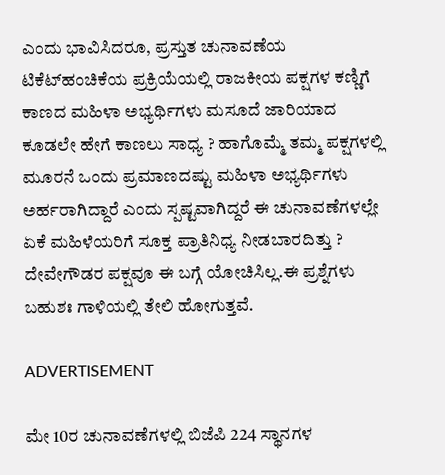ಎಂದು ಭಾವಿಸಿದರೂ, ಪ್ರಸ್ತುತ ಚುನಾವಣೆಯ ಟಿಕೆಟ್‌ಹಂಚಿಕೆಯ ಪ್ರಕ್ರಿಯೆಯಲ್ಲಿ ರಾಜಕೀಯ ಪಕ್ಷಗಳ ಕಣ್ಣಿಗೆ ಕಾಣದ ಮಹಿಳಾ ಅಭ್ಯರ್ಥಿಗಳು ಮಸೂದೆ ಜಾರಿಯಾದ ಕೂಡಲೇ ಹೇಗೆ ಕಾಣಲು ಸಾಧ್ಯ ? ಹಾಗೊಮ್ಮೆ ತಮ್ಮ ಪಕ್ಷಗಳಲ್ಲಿ ಮೂರನೆ ಒಂದು ಪ್ರಮಾಣದಷ್ಟು ಮಹಿಳಾ ಅಭ್ಯರ್ಥಿಗಳು ಅರ್ಹರಾಗಿದ್ದಾರೆ ಎಂದು ಸ್ಪಷ್ಟವಾಗಿದ್ದರೆ ಈ ಚುನಾವಣೆಗಳಲ್ಲೇ ಏಕೆ ಮಹಿಳೆಯರಿಗೆ ಸೂಕ್ತ ಪ್ರಾತಿನಿಧ್ಯ ನೀಡಬಾರದಿತ್ತು ? ದೇವೇಗೌಡರ ಪಕ್ಷವೂ ಈ ಬಗ್ಗೆ ಯೋಚಿಸಿಲ್ಲ.ಈ ಪ್ರಶ್ನೆಗಳು ಬಹುಶಃ ಗಾಳಿಯಲ್ಲಿ ತೇಲಿ ಹೋಗುತ್ತವೆ.

ADVERTISEMENT

ಮೇ 10ರ ಚುನಾವಣೆಗಳಲ್ಲಿ ಬಿಜೆಪಿ 224 ಸ್ಥಾನಗಳ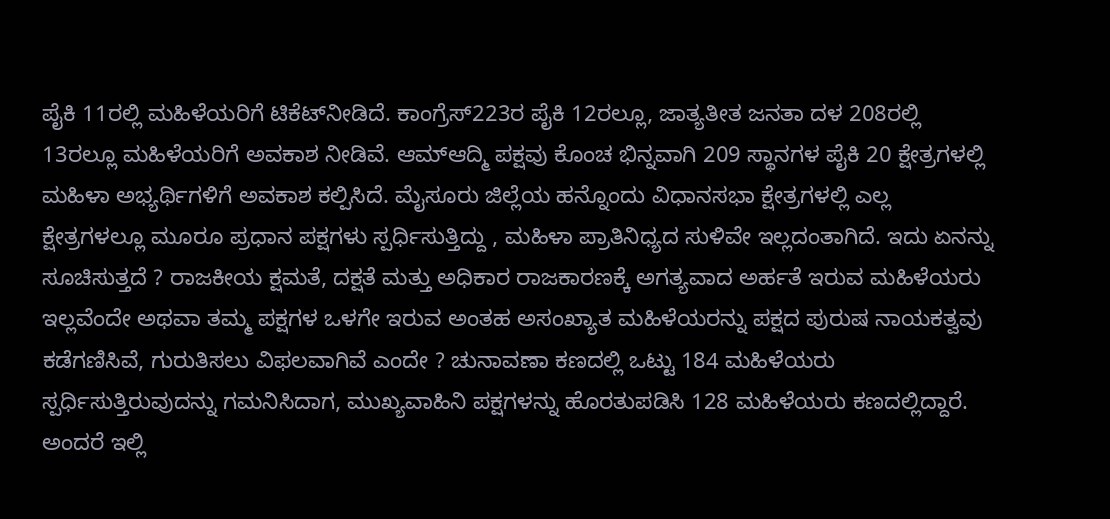ಪೈಕಿ 11ರಲ್ಲಿ ಮಹಿಳೆಯರಿಗೆ ಟಿಕೆಟ್‌ನೀಡಿದೆ. ಕಾಂಗ್ರೆಸ್‌223ರ ಪೈಕಿ 12ರಲ್ಲೂ, ಜಾತ್ಯತೀತ ಜನತಾ ದಳ 208ರಲ್ಲಿ 13ರಲ್ಲೂ ಮಹಿಳೆಯರಿಗೆ ಅವಕಾಶ ನೀಡಿವೆ. ಆಮ್‌ಆದ್ಮಿ ಪಕ್ಷವು ಕೊಂಚ ಭಿನ್ನವಾಗಿ 209 ಸ್ಥಾನಗಳ ಪೈಕಿ 20 ಕ್ಷೇತ್ರಗಳಲ್ಲಿ ಮಹಿಳಾ ಅಭ್ಯರ್ಥಿಗಳಿಗೆ ಅವಕಾಶ ಕಲ್ಪಿಸಿದೆ. ಮೈಸೂರು ಜಿಲ್ಲೆಯ ಹನ್ನೊಂದು ವಿಧಾನಸಭಾ ಕ್ಷೇತ್ರಗಳಲ್ಲಿ ಎಲ್ಲ ಕ್ಷೇತ್ರಗಳಲ್ಲೂ ಮೂರೂ ಪ್ರಧಾನ ಪಕ್ಷಗಳು ಸ್ಪರ್ಧಿಸುತ್ತಿದ್ದು , ಮಹಿಳಾ ಪ್ರಾತಿನಿಧ್ಯದ ಸುಳಿವೇ ಇಲ್ಲದಂತಾಗಿದೆ. ಇದು ಏನನ್ನು ಸೂಚಿಸುತ್ತದೆ ? ರಾಜಕೀಯ ಕ್ಷಮತೆ, ದಕ್ಷತೆ ಮತ್ತು ಅಧಿಕಾರ ರಾಜಕಾರಣಕ್ಕೆ ಅಗತ್ಯವಾದ ಅರ್ಹತೆ ಇರುವ ಮಹಿಳೆಯರು ಇಲ್ಲವೆಂದೇ ಅಥವಾ ತಮ್ಮ ಪಕ್ಷಗಳ ಒಳಗೇ ಇರುವ ಅಂತಹ ಅಸಂಖ್ಯಾತ ಮಹಿಳೆಯರನ್ನು ಪಕ್ಷದ ಪುರುಷ ನಾಯಕತ್ವವು ಕಡೆಗಣಿಸಿವೆ, ಗುರುತಿಸಲು ವಿಫಲವಾಗಿವೆ ಎಂದೇ ? ಚುನಾವಣಾ ಕಣದಲ್ಲಿ ಒಟ್ಟು 184 ಮಹಿಳೆಯರು ಸ್ಪರ್ಧಿಸುತ್ತಿರುವುದನ್ನು ಗಮನಿಸಿದಾಗ, ಮುಖ್ಯವಾಹಿನಿ ಪಕ್ಷಗಳನ್ನು ಹೊರತುಪಡಿಸಿ 128 ಮಹಿಳೆಯರು ಕಣದಲ್ಲಿದ್ದಾರೆ. ಅಂದರೆ ಇಲ್ಲಿ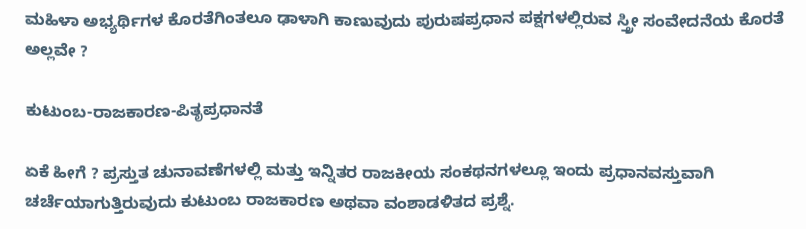ಮಹಿಳಾ ಅಭ್ಯರ್ಥಿಗಳ ಕೊರತೆಗಿಂತಲೂ ಢಾಳಾಗಿ ಕಾಣುವುದು ಪುರುಷಪ್ರಧಾನ ಪಕ್ಷಗಳಲ್ಲಿರುವ ಸ್ತ್ರೀ ಸಂವೇದನೆಯ ಕೊರತೆ ಅಲ್ಲವೇ ?

ಕುಟುಂಬ-ರಾಜಕಾರಣ-ಪಿತೃಪ್ರಧಾನತೆ

ಏಕೆ ಹೀಗೆ ? ಪ್ರಸ್ತುತ ಚುನಾವಣೆಗಳಲ್ಲಿ ಮತ್ತು ಇನ್ನಿತರ ರಾಜಕೀಯ ಸಂಕಥನಗಳಲ್ಲೂ ಇಂದು ಪ್ರಧಾನವಸ್ತುವಾಗಿ ಚರ್ಚೆಯಾಗುತ್ತಿರುವುದು ಕುಟುಂಬ ರಾಜಕಾರಣ ಅಥವಾ ವಂಶಾಡಳಿತದ ಪ್ರಶ್ನೆ.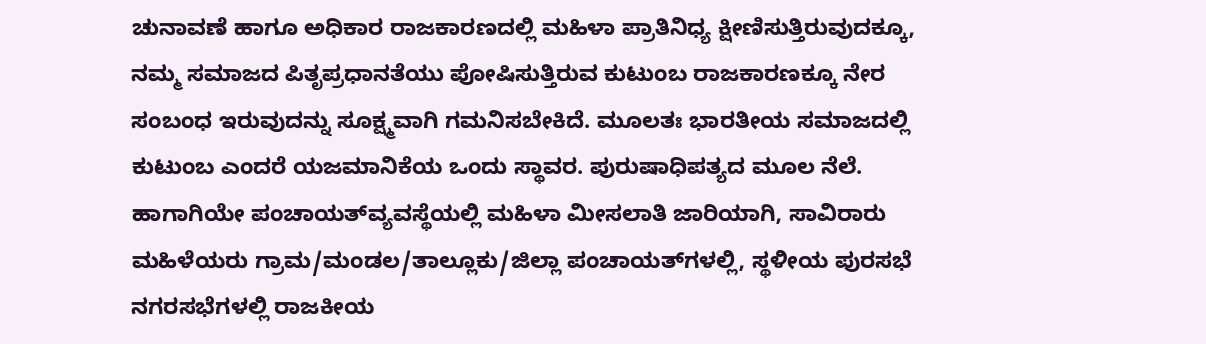ಚುನಾವಣೆ ಹಾಗೂ ಅಧಿಕಾರ ರಾಜಕಾರಣದಲ್ಲಿ ಮಹಿಳಾ ಪ್ರಾತಿನಿಧ್ಯ ಕ್ಷೀಣಿಸುತ್ತಿರುವುದಕ್ಕೂ, ನಮ್ಮ ಸಮಾಜದ ಪಿತೃಪ್ರಧಾನತೆಯು ಪೋಷಿಸುತ್ತಿರುವ ಕುಟುಂಬ ರಾಜಕಾರಣಕ್ಕೂ ನೇರ ಸಂಬಂಧ ಇರುವುದನ್ನು ಸೂಕ್ಷ್ಮವಾಗಿ ಗಮನಿಸಬೇಕಿದೆ. ಮೂಲತಃ ಭಾರತೀಯ ಸಮಾಜದಲ್ಲಿ ಕುಟುಂಬ ಎಂದರೆ ಯಜಮಾನಿಕೆಯ ಒಂದು ಸ್ಥಾವರ. ಪುರುಷಾಧಿಪತ್ಯದ ಮೂಲ ನೆಲೆ. ಹಾಗಾಗಿಯೇ ಪಂಚಾಯತ್‌ವ್ಯವಸ್ಥೆಯಲ್ಲಿ ಮಹಿಳಾ ಮೀಸಲಾತಿ ಜಾರಿಯಾಗಿ, ಸಾವಿರಾರು ಮಹಿಳೆಯರು ಗ್ರಾಮ/ಮಂಡಲ/ತಾಲ್ಲೂಕು/ಜಿಲ್ಲಾ ಪಂಚಾಯತ್‌ಗಳಲ್ಲಿ, ಸ್ಥಳೀಯ ಪುರಸಭೆ ನಗರಸಭೆಗಳಲ್ಲಿ ರಾಜಕೀಯ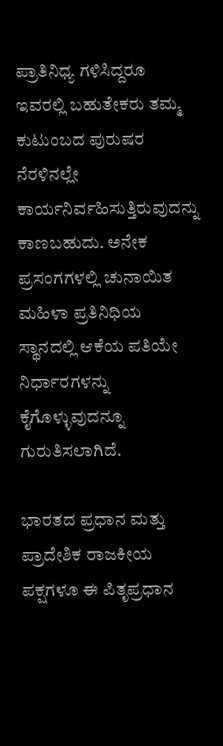ಪ್ರಾತಿನಿಧ್ಯ ಗಳಿಸಿದ್ದರೂ ಇವರಲ್ಲಿ ಬಹುತೇಕರು ತಮ್ಮ ಕುಟುಂಬದ ಪುರುಷರ ನೆರಳಿನಲ್ಲೇ ಕಾರ್ಯನಿರ್ವಹಿಸುತ್ತಿರುವುದನ್ನು ಕಾಣಬಹುದು. ಅನೇಕ ಪ್ರಸಂಗಗಳಲ್ಲಿ ಚುನಾಯಿತ ಮಹಿಳಾ ಪ್ರತಿನಿಧಿಯ ಸ್ಥಾನದಲ್ಲಿ ಆಕೆಯ ಪತಿಯೇ ನಿರ್ಧಾರಗಳನ್ನು ಕೈಗೊಳ್ಳುವುದನ್ನೂ ಗುರುತಿಸಲಾಗಿದೆ.

ಭಾರತದ ಪ್ರಧಾನ ಮತ್ತು ಪ್ರಾದೇಶಿಕ ರಾಜಕೀಯ ಪಕ್ಷಗಳೂ ಈ ಪಿತೃಪ್ರಧಾನ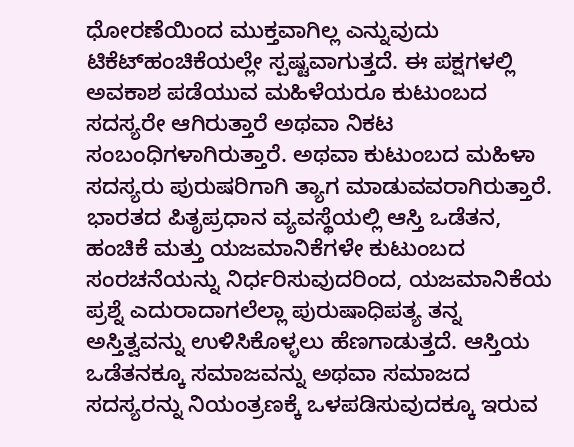ಧೋರಣೆಯಿಂದ ಮುಕ್ತವಾಗಿಲ್ಲ ಎನ್ನುವುದು ಟಿಕೆಟ್‌ಹಂಚಿಕೆಯಲ್ಲೇ ಸ್ಪಷ್ಟವಾಗುತ್ತದೆ. ಈ ಪಕ್ಷಗಳಲ್ಲಿ ಅವಕಾಶ ಪಡೆಯುವ ಮಹಿಳೆಯರೂ ಕುಟುಂಬದ ಸದಸ್ಯರೇ ಆಗಿರುತ್ತಾರೆ ಅಥವಾ ನಿಕಟ ಸಂಬಂಧಿಗಳಾಗಿರುತ್ತಾರೆ. ಅಥವಾ ಕುಟುಂಬದ ಮಹಿಳಾ ಸದಸ್ಯರು ಪುರುಷರಿಗಾಗಿ ತ್ಯಾಗ ಮಾಡುವವರಾಗಿರುತ್ತಾರೆ. ಭಾರತದ ಪಿತೃಪ್ರಧಾನ ವ್ಯವಸ್ಥೆಯಲ್ಲಿ ಆಸ್ತಿ ಒಡೆತನ, ಹಂಚಿಕೆ ಮತ್ತು ಯಜಮಾನಿಕೆಗಳೇ ಕುಟುಂಬದ ಸಂರಚನೆಯನ್ನು ನಿರ್ಧರಿಸುವುದರಿಂದ, ಯಜಮಾನಿಕೆಯ ಪ್ರಶ್ನೆ ಎದುರಾದಾಗಲೆಲ್ಲಾ ಪುರುಷಾಧಿಪತ್ಯ ತನ್ನ ಅಸ್ತಿತ್ವವನ್ನು ಉಳಿಸಿಕೊಳ್ಳಲು ಹೆಣಗಾಡುತ್ತದೆ. ಆಸ್ತಿಯ ಒಡೆತನಕ್ಕೂ ಸಮಾಜವನ್ನು ಅಥವಾ ಸಮಾಜದ ಸದಸ್ಯರನ್ನು ನಿಯಂತ್ರಣಕ್ಕೆ ಒಳಪಡಿಸುವುದಕ್ಕೂ ಇರುವ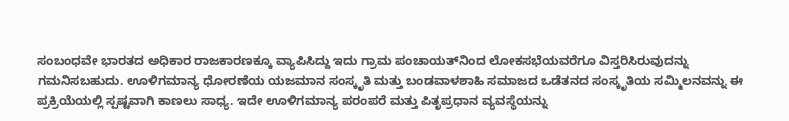ಸಂಬಂಧವೇ ಭಾರತದ ಅಧಿಕಾರ ರಾಜಕಾರಣಕ್ಕೂ ವ್ಯಾಪಿಸಿದ್ದು ಇದು ಗ್ರಾಮ ಪಂಚಾಯತ್‌ನಿಂದ ಲೋಕಸಭೆಯವರೆಗೂ ವಿಸ್ತರಿಸಿರುವುದನ್ನು ಗಮನಿಸಬಹುದು. ಊಳಿಗಮಾನ್ಯ ಧೋರಣೆಯ ಯಜಮಾನ ಸಂಸ್ಕೃತಿ ಮತ್ತು ಬಂಡವಾಳಶಾಹಿ ಸಮಾಜದ ಒಡೆತನದ ಸಂಸ್ಕೃತಿಯ ಸಮ್ಮಿಲನವನ್ನು ಈ ಪ್ರಕ್ರಿಯೆಯಲ್ಲಿ ಸ್ಪಷ್ಟವಾಗಿ ಕಾಣಲು ಸಾಧ್ಯ. ಇದೇ ಊಳಿಗಮಾನ್ಯ ಪರಂಪರೆ ಮತ್ತು ಪಿತೃಪ್ರಧಾನ ವ್ಯವಸ್ಥೆಯನ್ನು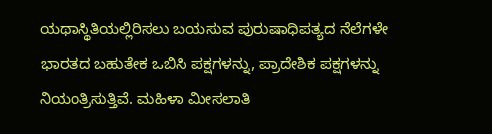ಯಥಾಸ್ಥಿತಿಯಲ್ಲಿರಿಸಲು ಬಯಸುವ ಪುರುಷಾಧಿಪತ್ಯದ ನೆಲೆಗಳೇ ಭಾರತದ ಬಹುತೇಕ ಒಬಿಸಿ ಪಕ್ಷಗಳನ್ನು, ಪ್ರಾದೇಶಿಕ ಪಕ್ಷಗಳನ್ನು ನಿಯಂತ್ರಿಸುತ್ತಿವೆ. ಮಹಿಳಾ ಮೀಸಲಾತಿ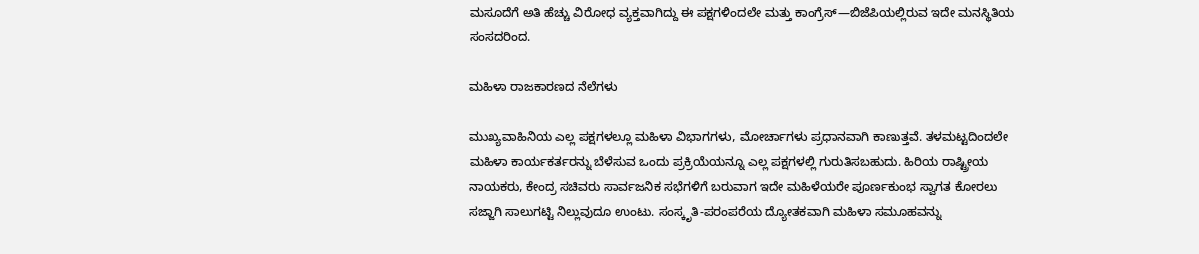ಮಸೂದೆಗೆ ಅತಿ ಹೆಚ್ಚು ವಿರೋಧ ವ್ಯಕ್ತವಾಗಿದ್ದು ಈ ಪಕ್ಷಗಳಿಂದಲೇ ಮತ್ತು ಕಾಂಗ್ರೆಸ್‌—ಬಿಜೆಪಿಯಲ್ಲಿರುವ ಇದೇ ಮನಸ್ಥಿತಿಯ ಸಂಸದರಿಂದ.

ಮಹಿಳಾ ರಾಜಕಾರಣದ ನೆಲೆಗಳು

ಮುಖ್ಯವಾಹಿನಿಯ ಎಲ್ಲ ಪಕ್ಷಗಳಲ್ಲೂ ಮಹಿಳಾ ವಿಭಾಗಗಳು, ಮೋರ್ಚಾಗಳು ಪ್ರಧಾನವಾಗಿ ಕಾಣುತ್ತವೆ. ತಳಮಟ್ಟದಿಂದಲೇ ಮಹಿಳಾ ಕಾರ್ಯಕರ್ತರನ್ನು ಬೆಳೆಸುವ ಒಂದು ಪ್ರಕ್ರಿಯೆಯನ್ನೂ ಎಲ್ಲ ಪಕ್ಷಗಳಲ್ಲಿ ಗುರುತಿಸಬಹುದು. ಹಿರಿಯ ರಾಷ್ಟ್ರೀಯ ನಾಯಕರು, ಕೇಂದ್ರ ಸಚಿವರು ಸಾರ್ವಜನಿಕ ಸಭೆಗಳಿಗೆ ಬರುವಾಗ ಇದೇ ಮಹಿಳೆಯರೇ ಪೂರ್ಣಕುಂಭ ಸ್ವಾಗತ ಕೋರಲು ಸಜ್ಜಾಗಿ ಸಾಲುಗಟ್ಟಿ ನಿಲ್ಲುವುದೂ ಉಂಟು. ಸಂಸ್ಕೃತಿ-ಪರಂಪರೆಯ ದ್ಯೋತಕವಾಗಿ ಮಹಿಳಾ ಸಮೂಹವನ್ನು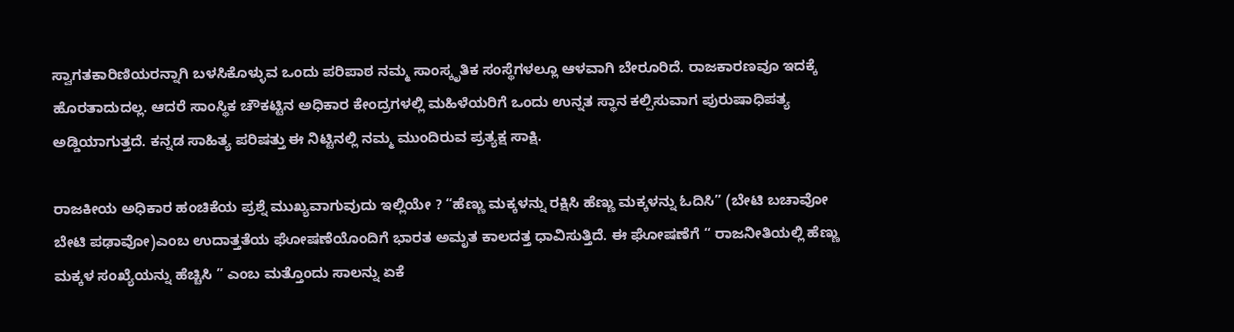ಸ್ವಾಗತಕಾರಿಣಿಯರನ್ನಾಗಿ ಬಳಸಿಕೊಳ್ಳುವ ಒಂದು ಪರಿಪಾಠ ನಮ್ಮ ಸಾಂಸ್ಕೃತಿಕ ಸಂಸ್ಥೆಗಳಲ್ಲೂ ಆಳವಾಗಿ ಬೇರೂರಿದೆ. ರಾಜಕಾರಣವೂ ಇದಕ್ಕೆ ಹೊರತಾದುದಲ್ಲ. ಆದರೆ ಸಾಂಸ್ಥಿಕ ಚೌಕಟ್ಟಿನ ಅಧಿಕಾರ ಕೇಂದ್ರಗಳಲ್ಲಿ ಮಹಿಳೆಯರಿಗೆ ಒಂದು ಉನ್ನತ ಸ್ಥಾನ ಕಲ್ಪಿಸುವಾಗ ಪುರುಷಾಧಿಪತ್ಯ ಅಡ್ಡಿಯಾಗುತ್ತದೆ. ಕನ್ನಡ ಸಾಹಿತ್ಯ ಪರಿಷತ್ತು ಈ ನಿಟ್ಟಿನಲ್ಲಿ ನಮ್ಮ ಮುಂದಿರುವ ಪ್ರತ್ಯಕ್ಷ ಸಾಕ್ಷಿ.

ರಾಜಕೀಯ ಅಧಿಕಾರ ಹಂಚಿಕೆಯ ಪ್ರಶ್ನೆ ಮುಖ್ಯವಾಗುವುದು ಇಲ್ಲಿಯೇ ? “ಹೆಣ್ಣು ಮಕ್ಕಳನ್ನು ರಕ್ಷಿಸಿ ಹೆಣ್ಣು ಮಕ್ಕಳನ್ನು ಓದಿಸಿ” (ಬೇಟಿ ಬಚಾವೋ ಬೇಟಿ ಪಢಾವೋ)ಎಂಬ ಉದಾತ್ತತೆಯ ಘೋಷಣೆಯೊಂದಿಗೆ ಭಾರತ ಅಮೃತ ಕಾಲದತ್ತ ಧಾವಿಸುತ್ತಿದೆ. ಈ ಘೋಷಣೆಗೆ “ ರಾಜನೀತಿಯಲ್ಲಿ ಹೆಣ್ಣು ಮಕ್ಕಳ ಸಂಖ್ಯೆಯನ್ನು ಹೆಚ್ಚಿಸಿ ” ಎಂಬ ಮತ್ತೊಂದು ಸಾಲನ್ನು ಏಕೆ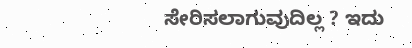ಸೇರಿಸಲಾಗುವುದಿಲ್ಲ ? ಇದು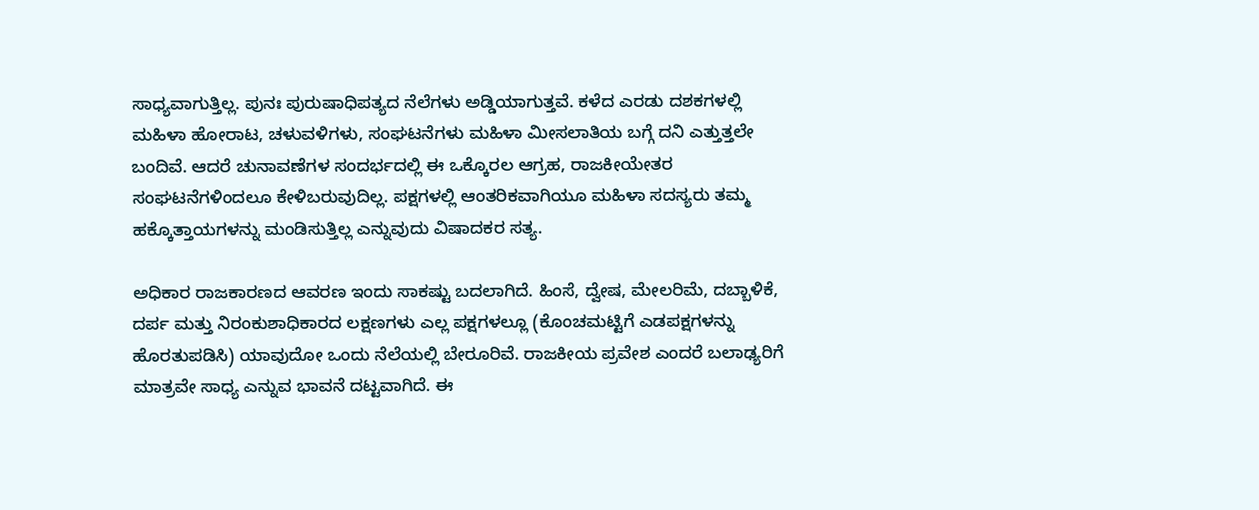ಸಾಧ್ಯವಾಗುತ್ತಿಲ್ಲ. ಪುನಃ ಪುರುಷಾಧಿಪತ್ಯದ ನೆಲೆಗಳು ಅಡ್ಡಿಯಾಗುತ್ತವೆ. ಕಳೆದ ಎರಡು ದಶಕಗಳಲ್ಲಿ ಮಹಿಳಾ ಹೋರಾಟ, ಚಳುವಳಿಗಳು, ಸಂಘಟನೆಗಳು ಮಹಿಳಾ ಮೀಸಲಾತಿಯ ಬಗ್ಗೆ ದನಿ ಎತ್ತುತ್ತಲೇ ಬಂದಿವೆ. ಆದರೆ ಚುನಾವಣೆಗಳ ಸಂದರ್ಭದಲ್ಲಿ ಈ ಒಕ್ಕೊರಲ ಆಗ್ರಹ, ರಾಜಕೀಯೇತರ ಸಂಘಟನೆಗಳಿಂದಲೂ ಕೇಳಿಬರುವುದಿಲ್ಲ. ಪಕ್ಷಗಳಲ್ಲಿ ಆಂತರಿಕವಾಗಿಯೂ ಮಹಿಳಾ ಸದಸ್ಯರು ತಮ್ಮ ಹಕ್ಕೊತ್ತಾಯಗಳನ್ನು ಮಂಡಿಸುತ್ತಿಲ್ಲ ಎನ್ನುವುದು ವಿಷಾದಕರ ಸತ್ಯ.

ಅಧಿಕಾರ ರಾಜಕಾರಣದ ಆವರಣ ಇಂದು ಸಾಕಷ್ಟು ಬದಲಾಗಿದೆ. ಹಿಂಸೆ, ದ್ವೇಷ, ಮೇಲರಿಮೆ, ದಬ್ಬಾಳಿಕೆ, ದರ್ಪ ಮತ್ತು ನಿರಂಕುಶಾಧಿಕಾರದ ಲಕ್ಷಣಗಳು ಎಲ್ಲ ಪಕ್ಷಗಳಲ್ಲೂ (ಕೊಂಚಮಟ್ಟಿಗೆ ಎಡಪಕ್ಷಗಳನ್ನು ಹೊರತುಪಡಿಸಿ) ಯಾವುದೋ ಒಂದು ನೆಲೆಯಲ್ಲಿ ಬೇರೂರಿವೆ. ರಾಜಕೀಯ ಪ್ರವೇಶ ಎಂದರೆ ಬಲಾಢ್ಯರಿಗೆ ಮಾತ್ರವೇ ಸಾಧ್ಯ ಎನ್ನುವ ಭಾವನೆ ದಟ್ಟವಾಗಿದೆ. ಈ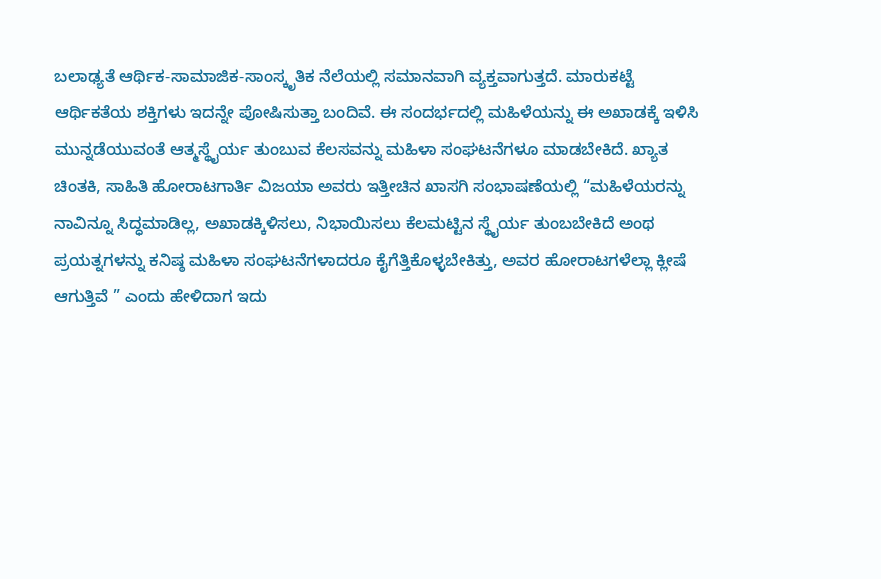ಬಲಾಢ್ಯತೆ ಆರ್ಥಿಕ-ಸಾಮಾಜಿಕ-ಸಾಂಸ್ಕೃತಿಕ ನೆಲೆಯಲ್ಲಿ ಸಮಾನವಾಗಿ ವ್ಯಕ್ತವಾಗುತ್ತದೆ. ಮಾರುಕಟ್ಟೆ ಆರ್ಥಿಕತೆಯ ಶಕ್ತಿಗಳು ಇದನ್ನೇ ಪೋಷಿಸುತ್ತಾ ಬಂದಿವೆ. ಈ ಸಂದರ್ಭದಲ್ಲಿ ಮಹಿಳೆಯನ್ನು ಈ ಅಖಾಡಕ್ಕೆ ಇಳಿಸಿ ಮುನ್ನಡೆಯುವಂತೆ ಆತ್ಮಸ್ಥೈರ್ಯ ತುಂಬುವ ಕೆಲಸವನ್ನು ಮಹಿಳಾ ಸಂಘಟನೆಗಳೂ ಮಾಡಬೇಕಿದೆ. ಖ್ಯಾತ ಚಿಂತಕಿ, ಸಾಹಿತಿ ಹೋರಾಟಗಾರ್ತಿ ವಿಜಯಾ ಅವರು ಇತ್ತೀಚಿನ ಖಾಸಗಿ ಸಂಭಾಷಣೆಯಲ್ಲಿ “ಮಹಿಳೆಯರನ್ನು ನಾವಿನ್ನೂ ಸಿದ್ಧಮಾಡಿಲ್ಲ, ಅಖಾಡಕ್ಕಿಳಿಸಲು, ನಿಭಾಯಿಸಲು ಕೆಲಮಟ್ಟಿನ ಸ್ಥೈರ್ಯ ತುಂಬಬೇಕಿದೆ ಅಂಥ ಪ್ರಯತ್ನಗಳನ್ನು ಕನಿಷ್ಠ ಮಹಿಳಾ ಸಂಘಟನೆಗಳಾದರೂ ಕೈಗೆತ್ತಿಕೊಳ್ಳಬೇಕಿತ್ತು, ಅವರ ಹೋರಾಟಗಳೆಲ್ಲಾ ಕ್ಲೀಷೆ ಆಗುತ್ತಿವೆ ” ಎಂದು ಹೇಳಿದಾಗ ಇದು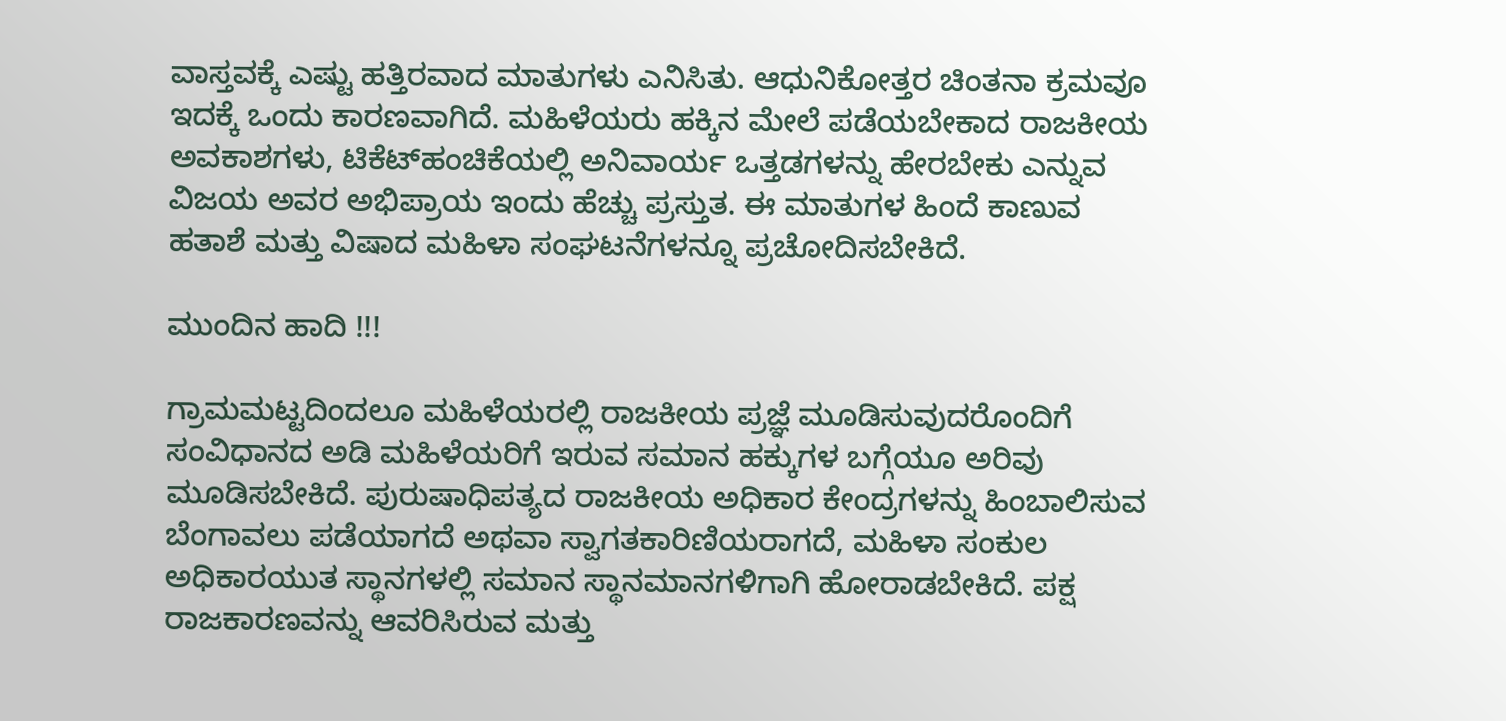ವಾಸ್ತವಕ್ಕೆ ಎಷ್ಟು ಹತ್ತಿರವಾದ ಮಾತುಗಳು ಎನಿಸಿತು. ಆಧುನಿಕೋತ್ತರ ಚಿಂತನಾ ಕ್ರಮವೂ ಇದಕ್ಕೆ ಒಂದು ಕಾರಣವಾಗಿದೆ. ಮಹಿಳೆಯರು ಹಕ್ಕಿನ ಮೇಲೆ ಪಡೆಯಬೇಕಾದ ರಾಜಕೀಯ ಅವಕಾಶಗಳು, ಟಿಕೆಟ್‌ಹಂಚಿಕೆಯಲ್ಲಿ ಅನಿವಾರ್ಯ ಒತ್ತಡಗಳನ್ನು ಹೇರಬೇಕು ಎನ್ನುವ ವಿಜಯ ಅವರ ಅಭಿಪ್ರಾಯ ಇಂದು ಹೆಚ್ಚು ಪ್ರಸ್ತುತ. ಈ ಮಾತುಗಳ ಹಿಂದೆ ಕಾಣುವ ಹತಾಶೆ ಮತ್ತು ವಿಷಾದ ಮಹಿಳಾ ಸಂಘಟನೆಗಳನ್ನೂ ಪ್ರಚೋದಿಸಬೇಕಿದೆ.

ಮುಂದಿನ ಹಾದಿ !!!

ಗ್ರಾಮಮಟ್ಟದಿಂದಲೂ ಮಹಿಳೆಯರಲ್ಲಿ ರಾಜಕೀಯ ಪ್ರಜ್ಞೆ ಮೂಡಿಸುವುದರೊಂದಿಗೆ ಸಂವಿಧಾನದ ಅಡಿ ಮಹಿಳೆಯರಿಗೆ ಇರುವ ಸಮಾನ ಹಕ್ಕುಗಳ ಬಗ್ಗೆಯೂ ಅರಿವು ಮೂಡಿಸಬೇಕಿದೆ. ಪುರುಷಾಧಿಪತ್ಯದ ರಾಜಕೀಯ ಅಧಿಕಾರ ಕೇಂದ್ರಗಳನ್ನು ಹಿಂಬಾಲಿಸುವ ಬೆಂಗಾವಲು ಪಡೆಯಾಗದೆ ಅಥವಾ ಸ್ವಾಗತಕಾರಿಣಿಯರಾಗದೆ, ಮಹಿಳಾ ಸಂಕುಲ ಅಧಿಕಾರಯುತ ಸ್ಥಾನಗಳಲ್ಲಿ ಸಮಾನ ಸ್ಥಾನಮಾನಗಳಿಗಾಗಿ ಹೋರಾಡಬೇಕಿದೆ. ಪಕ್ಷ ರಾಜಕಾರಣವನ್ನು ಆವರಿಸಿರುವ ಮತ್ತು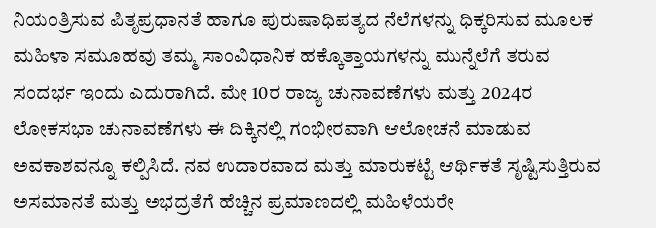ನಿಯಂತ್ರಿಸುವ ಪಿತೃಪ್ರಧಾನತೆ ಹಾಗೂ ಪುರುಷಾಧಿಪತ್ಯದ ನೆಲೆಗಳನ್ನು ಧಿಕ್ಕರಿಸುವ ಮೂಲಕ ಮಹಿಳಾ ಸಮೂಹವು ತಮ್ಮ ಸಾಂವಿಧಾನಿಕ ಹಕ್ಕೊತ್ತಾಯಗಳನ್ನು ಮುನ್ನೆಲೆಗೆ ತರುವ ಸಂದರ್ಭ ಇಂದು ಎದುರಾಗಿದೆ. ಮೇ 10ರ ರಾಜ್ಯ ಚುನಾವಣೆಗಳು ಮತ್ತು 2024ರ ಲೋಕಸಭಾ ಚುನಾವಣೆಗಳು ಈ ದಿಕ್ಕಿನಲ್ಲಿ ಗಂಭೀರವಾಗಿ ಆಲೋಚನೆ ಮಾಡುವ ಅವಕಾಶವನ್ನೂ ಕಲ್ಪಿಸಿದೆ. ನವ ಉದಾರವಾದ ಮತ್ತು ಮಾರುಕಟ್ಟೆ ಆರ್ಥಿಕತೆ ಸೃಷ್ಟಿಸುತ್ತಿರುವ ಅಸಮಾನತೆ ಮತ್ತು ಅಭದ್ರತೆಗೆ ಹೆಚ್ಚಿನ ಪ್ರಮಾಣದಲ್ಲಿ ಮಹಿಳೆಯರೇ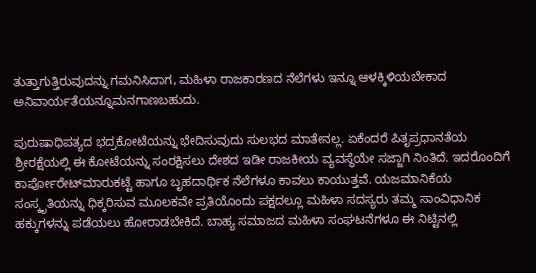ತುತ್ತಾಗುತ್ತಿರುವುದನ್ನು ಗಮನಿಸಿದಾಗ, ಮಹಿಳಾ ರಾಜಕಾರಣದ ನೆಲೆಗಳು ಇನ್ನೂ ಆಳಕ್ಕಿಳಿಯಬೇಕಾದ ಅನಿವಾರ್ಯತೆಯನ್ನೂಮನಗಾಣಬಹುದು.

ಪುರುಷಾಧಿಪತ್ಯದ ಭದ್ರಕೋಟೆಯನ್ನು ಭೇದಿಸುವುದು ಸುಲಭದ ಮಾತೇನಲ್ಲ. ಏಕೆಂದರೆ ಪಿತೃಪ್ರಧಾನತೆಯ ಶ್ರೀರಕ್ಷೆಯಲ್ಲಿ ಈ ಕೋಟೆಯನ್ನು ಸಂರಕ್ಷಿಸಲು ದೇಶದ ಇಡೀ ರಾಜಕೀಯ ವ್ಯವಸ್ಥೆಯೇ ಸಜ್ಜಾಗಿ ನಿಂತಿದೆ. ಇದರೊಂದಿಗೆ ಕಾರ್ಪೋರೇಟ್‌ಮಾರುಕಟ್ಟೆ ಹಾಗೂ ಬೃಹದಾರ್ಥಿಕ ನೆಲೆಗಳೂ ಕಾವಲು ಕಾಯುತ್ತವೆ. ಯಜಮಾನಿಕೆಯ ಸಂಸ್ಕೃತಿಯನ್ನು ಧಿಕ್ಕರಿಸುವ ಮೂಲಕವೇ ಪ್ರತಿಯೊಂದು ಪಕ್ಷದಲ್ಲೂ ಮಹಿಳಾ ಸದಸ್ಯರು ತಮ್ಮ ಸಾಂವಿಧಾನಿಕ ಹಕ್ಕುಗಳನ್ನು ಪಡೆಯಲು ಹೋರಾಡಬೇಕಿದೆ. ಬಾಹ್ಯ ಸಮಾಜದ ಮಹಿಳಾ ಸಂಘಟನೆಗಳೂ ಈ ನಿಟ್ಟಿನಲ್ಲಿ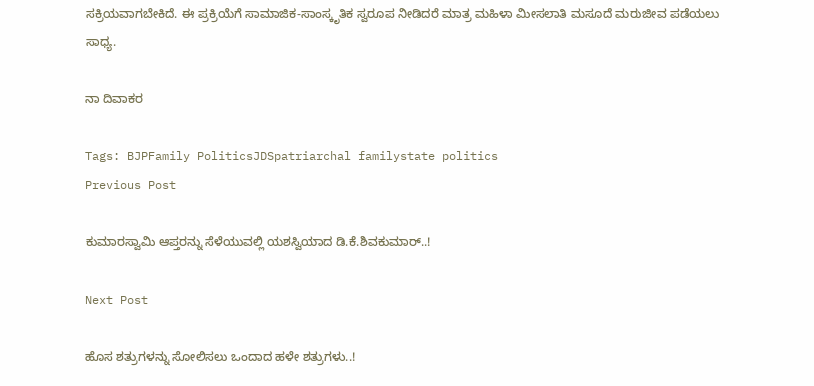ಸಕ್ರಿಯವಾಗಬೇಕಿದೆ. ಈ ಪ್ರಕ್ರಿಯೆಗೆ ಸಾಮಾಜಿಕ-ಸಾಂಸ್ಕೃತಿಕ ಸ್ವರೂಪ ನೀಡಿದರೆ ಮಾತ್ರ ಮಹಿಳಾ ಮೀಸಲಾತಿ ಮಸೂದೆ ಮರುಜೀವ ಪಡೆಯಲು ಸಾಧ್ಯ.

ನಾ ದಿವಾಕರ

Tags: BJPFamily PoliticsJDSpatriarchal familystate politics
Previous Post

ಕುಮಾರಸ್ವಾಮಿ ಆಪ್ತರನ್ನು ಸೆಳೆಯುವಲ್ಲಿ ಯಶಸ್ವಿಯಾದ ಡಿ.ಕೆ.ಶಿವಕುಮಾರ್..!

Next Post

ಹೊಸ ಶತ್ರುಗಳನ್ನು ಸೋಲಿಸಲು ಒಂದಾದ ಹಳೇ ಶತ್ರುಗಳು..!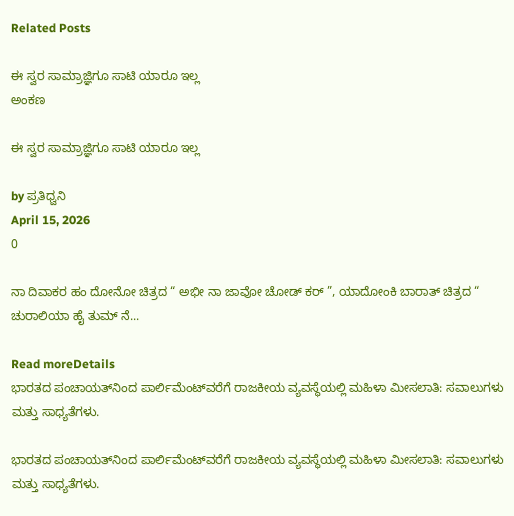Related Posts

ಈ ಸ್ವರ ಸಾಮ್ರಾಜ್ಞಿಗೂ ಸಾಟಿ ಯಾರೂ ಇಲ್ಲ
ಅಂಕಣ

ಈ ಸ್ವರ ಸಾಮ್ರಾಜ್ಞಿಗೂ ಸಾಟಿ ಯಾರೂ ಇಲ್ಲ

by ಪ್ರತಿಧ್ವನಿ
April 15, 2026
0

ನಾ ದಿವಾಕರ ಹಂ ದೋನೋ ಚಿತ್ರದ “ ಅಭೀ ನಾ ಜಾವೋ ಚೋಡ್‌ ಕರ್‌ ”, ಯಾದೋಂಕಿ ಬಾರಾತ್‌ ಚಿತ್ರದ “ ಚುರಾಲಿಯಾ ಹೈ ತುಮ್‌ ನೆ...

Read moreDetails
ಭಾರತದ ಪಂಚಾಯತ್‌ನಿಂದ ಪಾರ್ಲಿಮೆಂಟ್‌ವರೆಗೆ ರಾಜಕೀಯ ವ್ಯವಸ್ಥೆಯಲ್ಲಿ ಮಹಿಳಾ ಮೀಸಲಾತಿ: ಸವಾಲುಗಳು ಮತ್ತು ಸಾಧ್ಯತೆಗಳು.

ಭಾರತದ ಪಂಚಾಯತ್‌ನಿಂದ ಪಾರ್ಲಿಮೆಂಟ್‌ವರೆಗೆ ರಾಜಕೀಯ ವ್ಯವಸ್ಥೆಯಲ್ಲಿ ಮಹಿಳಾ ಮೀಸಲಾತಿ: ಸವಾಲುಗಳು ಮತ್ತು ಸಾಧ್ಯತೆಗಳು.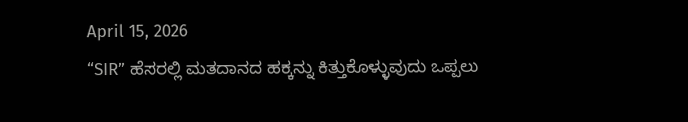April 15, 2026
“SIR” ಹೆಸರಲ್ಲಿ ಮತದಾನದ ಹಕ್ಕನ್ನು ಕಿತ್ತುಕೊಳ್ಳುವುದು ಒಪ್ಪಲು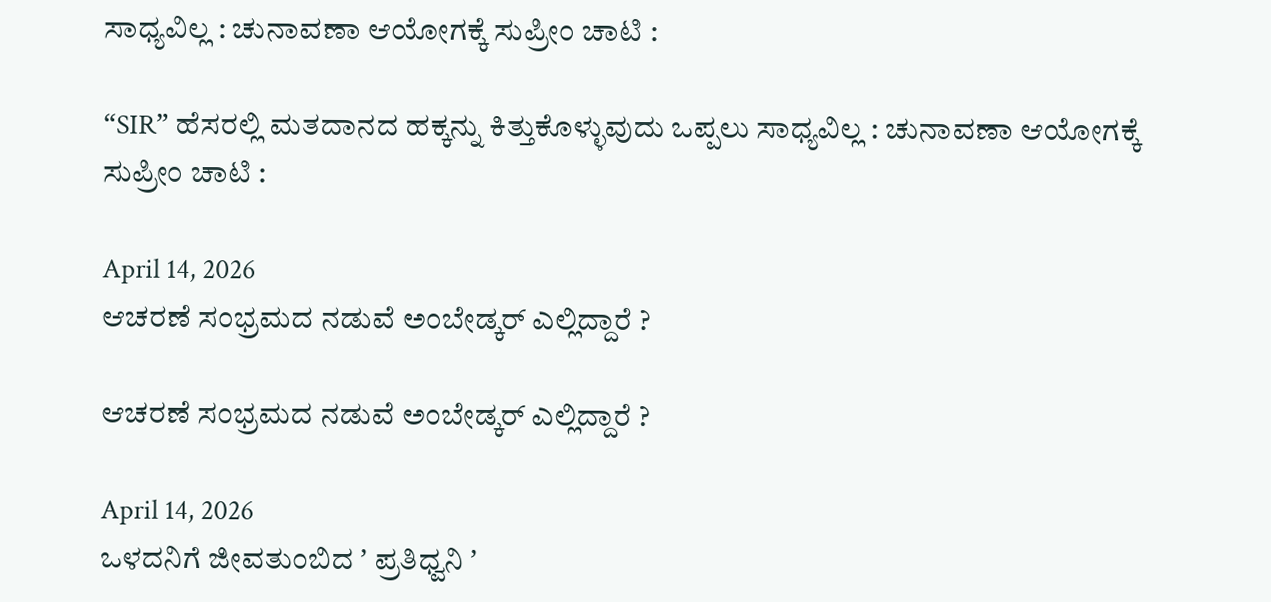ಸಾಧ್ಯವಿಲ್ಲ : ಚುನಾವಣಾ ಆಯೋಗಕ್ಕೆ ಸುಪ್ರೀಂ ಚಾಟಿ :

“SIR” ಹೆಸರಲ್ಲಿ ಮತದಾನದ ಹಕ್ಕನ್ನು ಕಿತ್ತುಕೊಳ್ಳುವುದು ಒಪ್ಪಲು ಸಾಧ್ಯವಿಲ್ಲ : ಚುನಾವಣಾ ಆಯೋಗಕ್ಕೆ ಸುಪ್ರೀಂ ಚಾಟಿ :

April 14, 2026
ಆಚರಣೆ ಸಂಭ್ರಮದ ನಡುವೆ ಅಂಬೇಡ್ಕರ್‌ ಎಲ್ಲಿದ್ದಾರೆ ?

ಆಚರಣೆ ಸಂಭ್ರಮದ ನಡುವೆ ಅಂಬೇಡ್ಕರ್‌ ಎಲ್ಲಿದ್ದಾರೆ ?

April 14, 2026
ಒಳದನಿಗೆ ಜೀವತುಂಬಿದ ʼ ಪ್ರತಿಧ್ವನಿ ʼ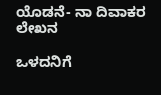ಯೊಡನೆ- ನಾ ದಿವಾಕರ  ಲೇಖನ

ಒಳದನಿಗೆ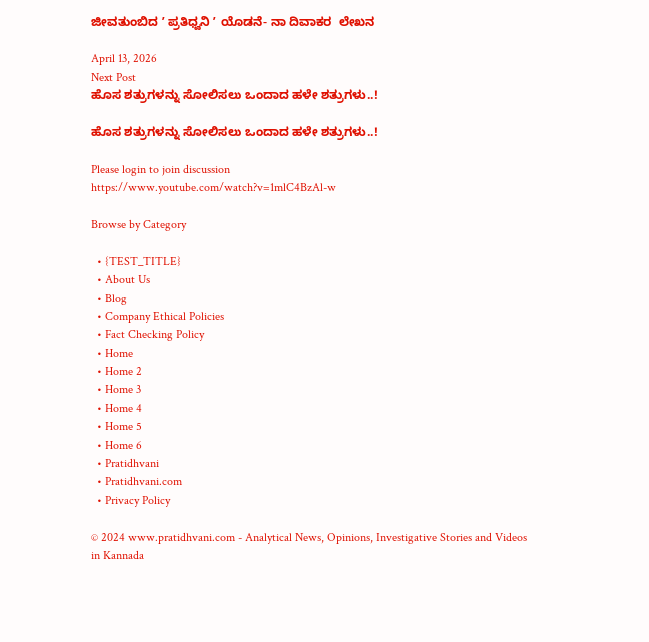ಜೀವತುಂಬಿದ ʼ ಪ್ರತಿಧ್ವನಿ ʼ ಯೊಡನೆ- ನಾ ದಿವಾಕರ  ಲೇಖನ

April 13, 2026
Next Post
ಹೊಸ ಶತ್ರುಗಳನ್ನು ಸೋಲಿಸಲು ಒಂದಾದ ಹಳೇ ಶತ್ರುಗಳು..!

ಹೊಸ ಶತ್ರುಗಳನ್ನು ಸೋಲಿಸಲು ಒಂದಾದ ಹಳೇ ಶತ್ರುಗಳು..!

Please login to join discussion
https://www.youtube.com/watch?v=1mlC4BzAl-w

Browse by Category

  • {TEST_TITLE}
  • About Us
  • Blog
  • Company Ethical Policies
  • Fact Checking Policy
  • Home
  • Home 2
  • Home 3
  • Home 4
  • Home 5
  • Home 6
  • Pratidhvani
  • Pratidhvani.com
  • Privacy Policy

© 2024 www.pratidhvani.com - Analytical News, Opinions, Investigative Stories and Videos in Kannada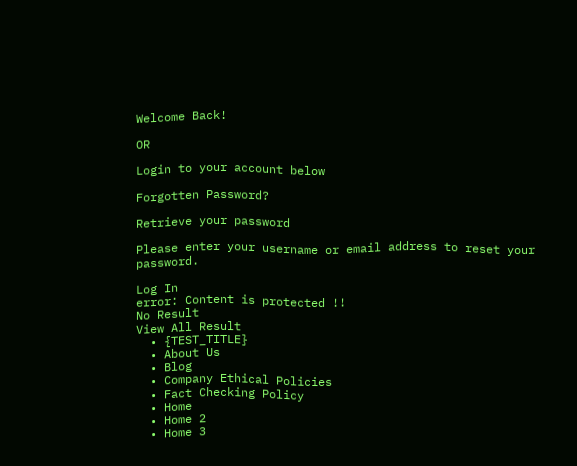Welcome Back!

OR

Login to your account below

Forgotten Password?

Retrieve your password

Please enter your username or email address to reset your password.

Log In
error: Content is protected !!
No Result
View All Result
  • {TEST_TITLE}
  • About Us
  • Blog
  • Company Ethical Policies
  • Fact Checking Policy
  • Home
  • Home 2
  • Home 3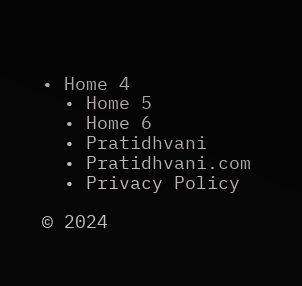• Home 4
  • Home 5
  • Home 6
  • Pratidhvani
  • Pratidhvani.com
  • Privacy Policy

© 2024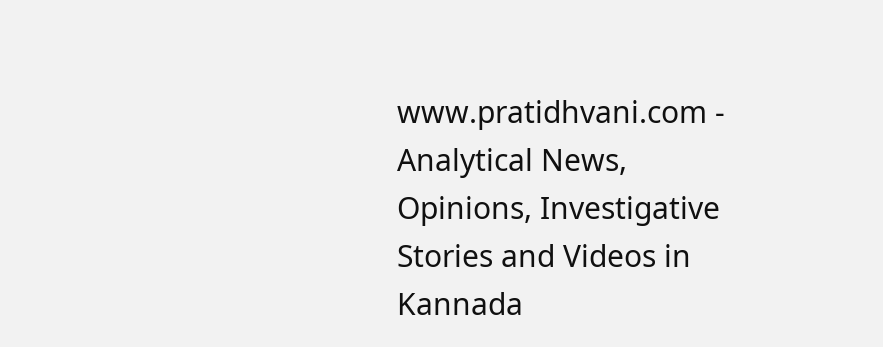www.pratidhvani.com - Analytical News, Opinions, Investigative Stories and Videos in Kannada